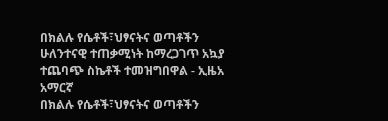በክልሉ የሴቶች፣ህፃናትና ወጣቶችን ሁለንተናዊ ተጠቃሚነት ከማረጋገጥ አኳያ ተጨባጭ ስኬቶች ተመዝግበዋል - ኢዜአ አማርኛ
በክልሉ የሴቶች፣ህፃናትና ወጣቶችን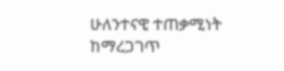ሁለንተናዊ ተጠቃሚነት ከማረጋገጥ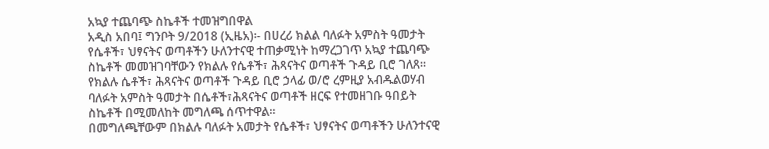አኳያ ተጨባጭ ስኬቶች ተመዝግበዋል
አዲስ አበባ፤ ግንቦት 9/2018 (ኢዜአ)፡- በሀረሪ ክልል ባለፉት አምስት ዓመታት የሴቶች፣ ህፃናትና ወጣቶችን ሁለንተናዊ ተጠቃሚነት ከማረጋገጥ አኳያ ተጨባጭ ስኬቶች መመዝገባቸውን የክልሉ የሴቶች፣ ሕጻናትና ወጣቶች ጉዳይ ቢሮ ገለጸ።
የክልሉ ሴቶች፣ ሕጻናትና ወጣቶች ጉዳይ ቢሮ ኃላፊ ወ/ሮ ረምዚያ አብዱልወሃብ ባለፉት አምስት ዓመታት በሴቶች፣ሕጻናትና ወጣቶች ዘርፍ የተመዘገቡ ዓበይት ስኬቶች በሚመለከት መግለጫ ሰጥተዋል።
በመግለጫቸውም በክልሉ ባለፉት አመታት የሴቶች፣ ህፃናትና ወጣቶችን ሁለንተናዊ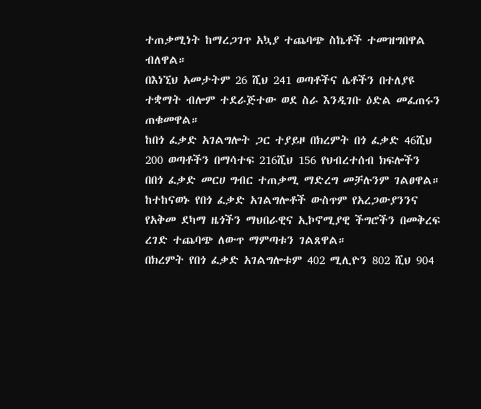ተጠቃሚነት ከማረጋገጥ አኳያ ተጨባጭ ስኬቶች ተመዝግበዋል ብለዋል።
በእነኚህ አመታትም 26 ሺህ 241 ወጣቶችና ሴቶችን በተለያዩ ተቋማት ብሎም ተደራጅተው ወደ ስራ እንዲገቡ ዕድል መፈጠሩን ጠቁመዋል።
ከበጎ ፈቃድ አገልግሎት ጋር ተያይዞ በክረምት በጎ ፈቃድ 46ሺህ 200 ወጣቶችን በማሳተፍ 216ሺህ 156 የህብረተሰብ ክፍሎችን በበጎ ፈቃድ መርሀ ግብር ተጠቃሚ ማድረግ መቻሉንም ገልፀዋል።
ከተከናወኑ የበጎ ፈቃድ አገልግሎቶች ውስጥም የአረጋውያንንና የአቅመ ደካማ ዜጎችን ማህበራዊና ኢኮኖሚያዊ ችግሮችን በመቅረፍ ረገድ ተጨባጭ ለውጥ ማምጣቱን ገልጸዋል።
በክረምት የበጎ ፈቃድ አገልግሎቱም 402 ሚሊዮን 802 ሺህ 904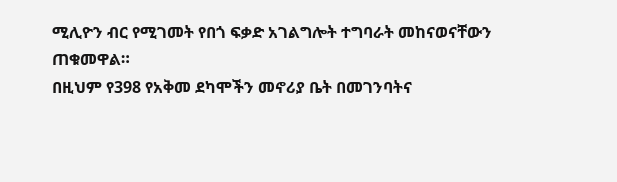ሚሊዮን ብር የሚገመት የበጎ ፍቃድ አገልግሎት ተግባራት መከናወናቸውን ጠቁመዋል።
በዚህም የ398 የአቅመ ደካሞችን መኖሪያ ቤት በመገንባትና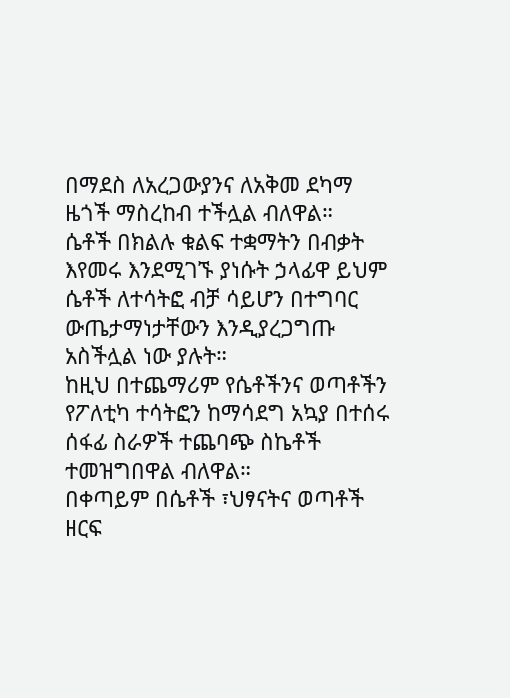በማደስ ለአረጋውያንና ለአቅመ ደካማ ዜጎች ማስረከብ ተችሏል ብለዋል።
ሴቶች በክልሉ ቁልፍ ተቋማትን በብቃት እየመሩ እንደሚገኙ ያነሱት ኃላፊዋ ይህም ሴቶች ለተሳትፎ ብቻ ሳይሆን በተግባር ውጤታማነታቸውን እንዲያረጋግጡ አስችሏል ነው ያሉት።
ከዚህ በተጨማሪም የሴቶችንና ወጣቶችን የፖለቲካ ተሳትፎን ከማሳደግ አኳያ በተሰሩ ሰፋፊ ስራዎች ተጨባጭ ስኬቶች ተመዝግበዋል ብለዋል።
በቀጣይም በሴቶች ፣ህፃናትና ወጣቶች ዘርፍ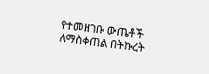የተመዘገቡ ውጤቶች ለማስቀጠል በትኩረት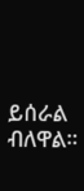ይሰራል ብለዋል።